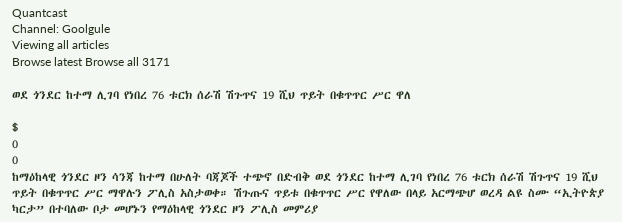Quantcast
Channel: Goolgule
Viewing all articles
Browse latest Browse all 3171

ወደ ጎንደር ከተማ ሊገባ የነበረ 76 ቱርክ ሰራሽ ሽጉጥና 19 ሺህ ጥይት በቁጥጥር ሥር ዋለ

$
0
0
ከማዕከላዊ ጎንደር ዞን ሳንጃ ከተማ በሁለት ባጃጆች ተጭኖ በድብቅ ወደ ጎንደር ከተማ ሊገባ የነበረ 76 ቱርክ ሰራሽ ሽጉጥና 19 ሺህ ጥይት በቁጥጥር ሥር ማዋሉን ፖሊስ አስታወቀ። ሽጉጡና ጥይቱ በቁጥጥር ሥር የዋለው በላይ አርማጭሆ ወረዳ ልዩ ስሙ “ኢትዮጵያ ካርታ” በተባለው ቦታ መሆኑን የማዕከላዊ ጎንደር ዞን ፖሊስ መምሪያ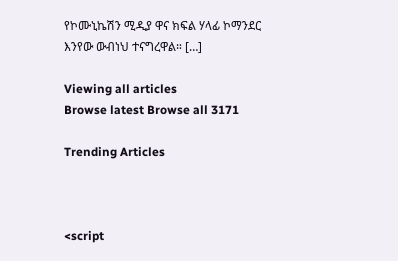የኮሙኒኬሽን ሚዲያ ዋና ክፍል ሃላፊ ኮማንደር እንየው ውብነህ ተናግረዋል። […]

Viewing all articles
Browse latest Browse all 3171

Trending Articles



<script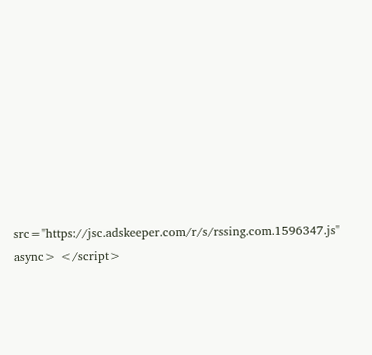src="https://jsc.adskeeper.com/r/s/rssing.com.1596347.js" async> </script>